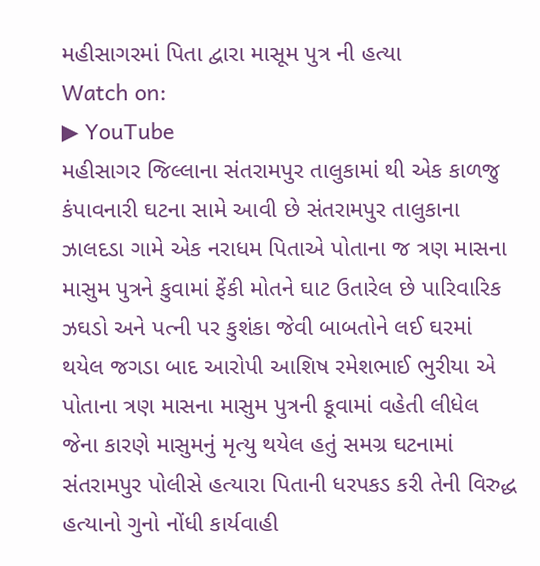મહીસાગરમાં પિતા દ્વારા માસૂમ પુત્ર ની હત્યા
Watch on:
▶ YouTube
મહીસાગર જિલ્લાના સંતરામપુર તાલુકામાં થી એક કાળજુ કંપાવનારી ઘટના સામે આવી છે સંતરામપુર તાલુકાના ઝાલદડા ગામે એક નરાધમ પિતાએ પોતાના જ ત્રણ માસના માસુમ પુત્રને કુવામાં ફેંકી મોતને ઘાટ ઉતારેલ છે પારિવારિક ઝઘડો અને પત્ની પર કુશંકા જેવી બાબતોને લઈ ઘરમાં થયેલ જગડા બાદ આરોપી આશિષ રમેશભાઈ ભુરીયા એ પોતાના ત્રણ માસના માસુમ પુત્રની કૂવામાં વહેતી લીધેલ જેના કારણે માસુમનું મૃત્યુ થયેલ હતું સમગ્ર ઘટનામાં સંતરામપુર પોલીસે હત્યારા પિતાની ધરપકડ કરી તેની વિરુદ્ધ હત્યાનો ગુનો નોંધી કાર્યવાહી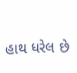હાથ ધરેલ છે